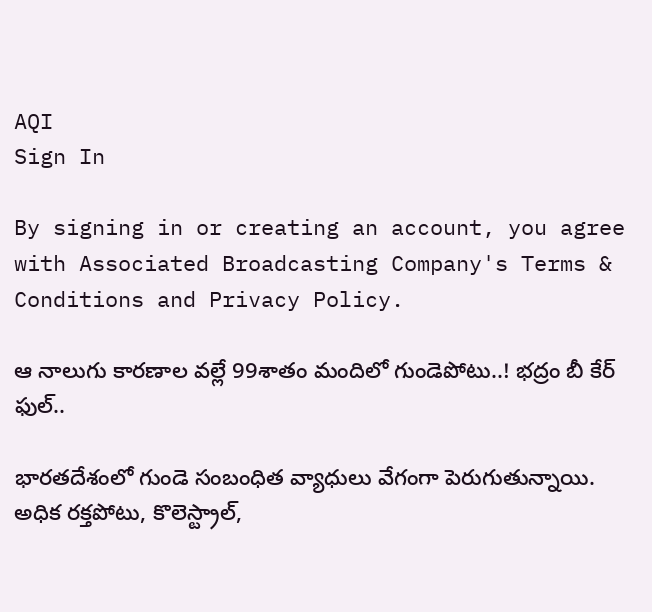AQI
Sign In

By signing in or creating an account, you agree with Associated Broadcasting Company's Terms & Conditions and Privacy Policy.

ఆ నాలుగు కారణాల వల్లే 99శాతం మందిలో గుండెపోటు..! భద్రం బీ కేర్ ఫుల్..

భారతదేశంలో గుండె సంబంధిత వ్యాధులు వేగంగా పెరుగుతున్నాయి. అధిక రక్తపోటు, కొలెస్ట్రాల్,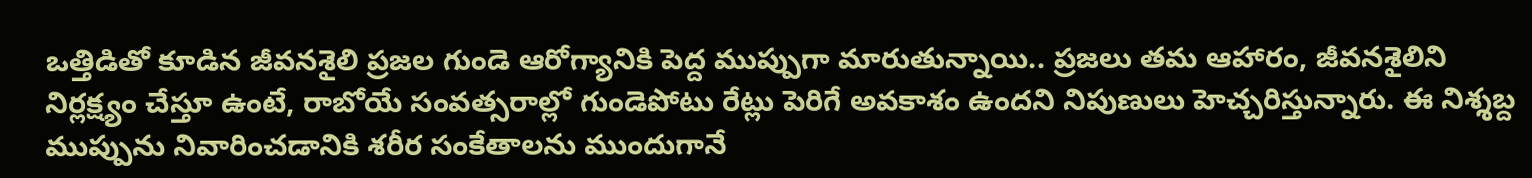ఒత్తిడితో కూడిన జీవనశైలి ప్రజల గుండె ఆరోగ్యానికి పెద్ద ముప్పుగా మారుతున్నాయి.. ప్రజలు తమ ఆహారం, జీవనశైలిని నిర్లక్ష్యం చేస్తూ ఉంటే, రాబోయే సంవత్సరాల్లో గుండెపోటు రేట్లు పెరిగే అవకాశం ఉందని నిపుణులు హెచ్చరిస్తున్నారు. ఈ నిశ్శబ్ద ముప్పును నివారించడానికి శరీర సంకేతాలను ముందుగానే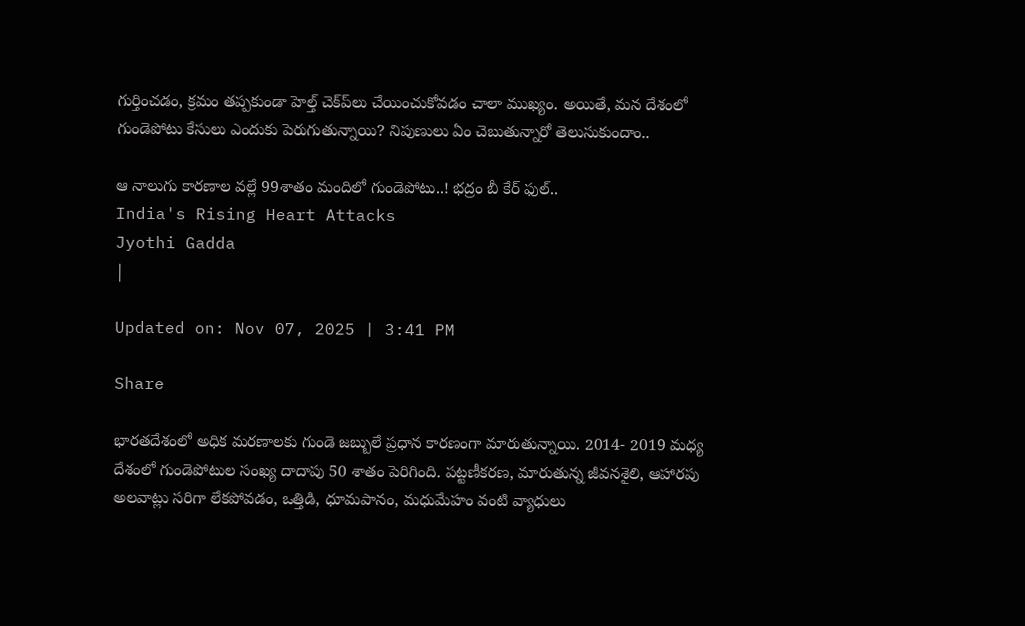గుర్తించడం, క్రమం తప్పకుండా హెల్త్‌ చెక్‌ప్‌లు చేయించుకోవడం చాలా ముఖ్యం. అయితే, మన దేశంలో గుండెపోటు కేసులు ఎందుకు పెరుగుతున్నాయి? నిపుణులు ఏం చెబుతున్నారో తెలుసుకుందాం..

ఆ నాలుగు కారణాల వల్లే 99శాతం మందిలో గుండెపోటు..! భద్రం బీ కేర్ ఫుల్..
India's Rising Heart Attacks
Jyothi Gadda
|

Updated on: Nov 07, 2025 | 3:41 PM

Share

భారతదేశంలో అధిక మరణాలకు గుండె జబ్బులే ప్రధాన కారణంగా మారుతున్నాయి. 2014- 2019 మధ్య దేశంలో గుండెపోటుల సంఖ్య దాదాపు 50 శాతం పెరిగింది. పట్టణీకరణ, మారుతున్న జీవనశైలి, ఆహారపు అలవాట్లు సరిగా లేకపోవడం, ఒత్తిడి, ధూమపానం, మధుమేహం వంటి వ్యాధులు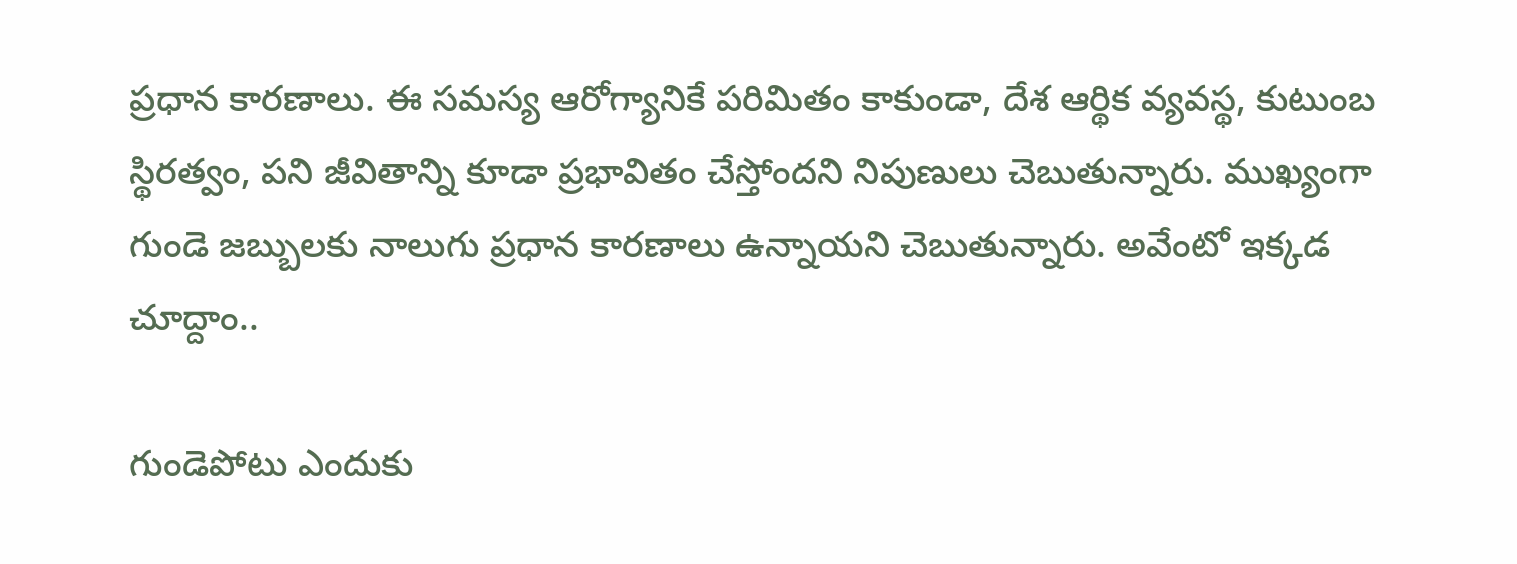ప్రధాన కారణాలు. ఈ సమస్య ఆరోగ్యానికే పరిమితం కాకుండా, దేశ ఆర్థిక వ్యవస్థ, కుటుంబ స్థిరత్వం, పని జీవితాన్ని కూడా ప్రభావితం చేస్తోందని నిపుణులు చెబుతున్నారు. ముఖ్యంగా గుండె జబ్బులకు నాలుగు ప్రధాన కారణాలు ఉన్నాయని చెబుతున్నారు. అవేంటో ఇక్కడ చూద్దాం..

గుండెపోటు ఎందుకు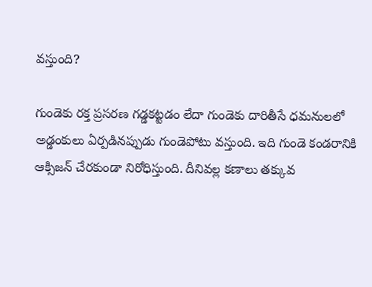వస్తుంది?

గుండెకు రక్త ప్రసరణ గడ్డకట్టడం లేదా గుండెకు దారితీసే ధమనులలో అడ్డంకులు ఏర్పడినప్పుడు గుండెపోటు వస్తుంది. ఇది గుండె కండరానికి ఆక్సిజన్ చేరకుండా నిరోధిస్తుంది. దీనివల్ల కణాలు తక్కువ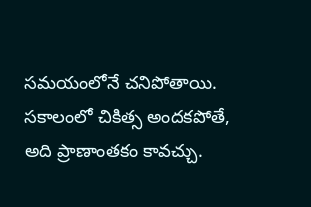సమయంలోనే చనిపోతాయి. సకాలంలో చికిత్స అందకపోతే, అది ప్రాణాంతకం కావచ్చు.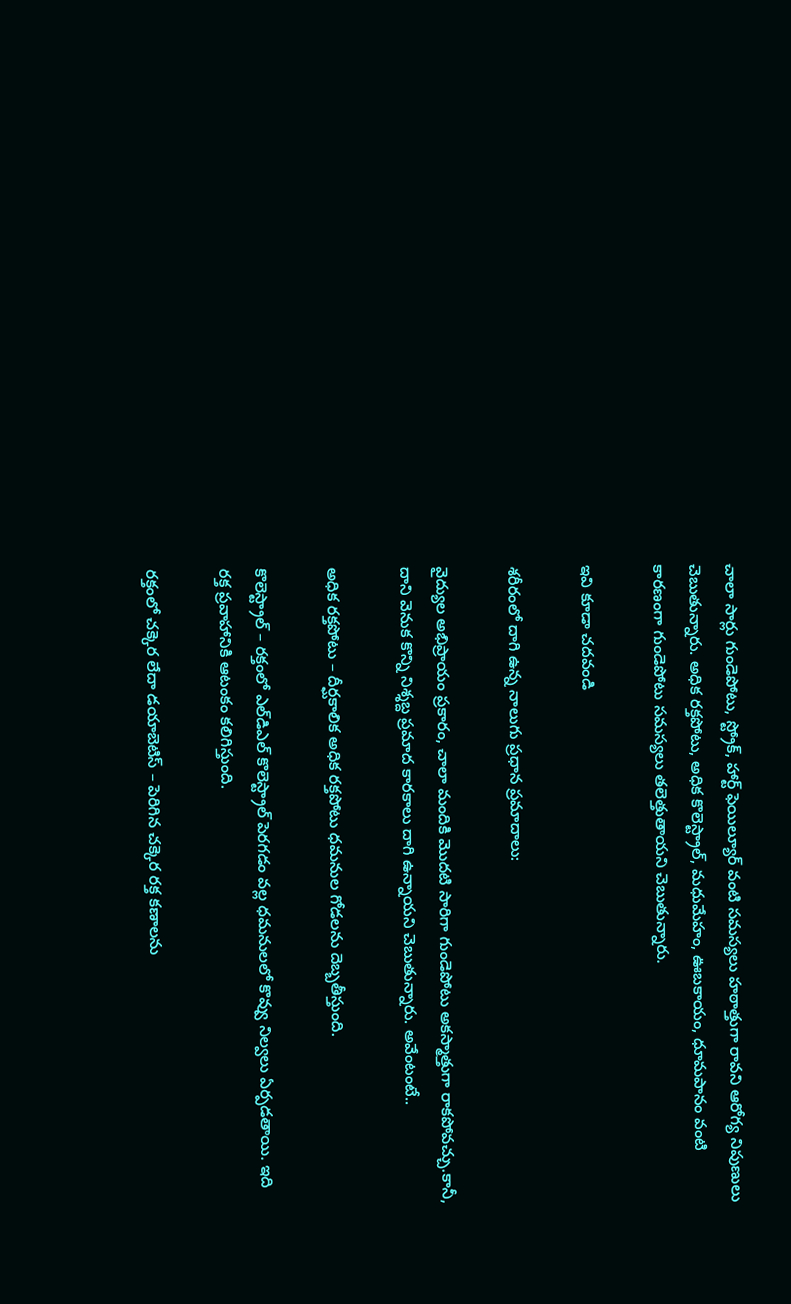చాలా సార్లు గుండెపోటు, స్ట్రోక్‌, హార్ట్‌ ఫెయిల్యూర్‌ వంటి సమస్యలు హఠాత్తుగా రావని ఆరోగ్య నిపుణులు చెబుతున్నారు. అధిక రక్తపోటు, అధిక కొలెస్ట్రాల్, మధుమేహం, ఊబకాయం, ధూమపానం వంటి కారణంగా గుండెపోటు సమస్యలు తలెత్తుతాయని చెబుతున్నారు.

ఇవి కూడా చదవండి

శరీరంలో దాగి ఉన్న నాలుగు ప్రధాన ప్రమాదాలు:

వైద్యుల అభిప్రాయం ప్రకారం, చాలా మందికి మొదటి సారిగా గుండెపోటు అకస్మాత్తుగా రాకపోవచ్చు.కానీ, దాని వెనుక కొన్ని నిశ్శబ్ద ప్రమాద కారకాలు దాగి ఉన్నాయని చెబుతున్నారు. అవేంటంటే..

అధిక రక్తపోటు – దీర్ఘకాలిక అధిక రక్తపోటు ధమనుల గోడలను దెబ్బతీస్తుంది.

కొలెస్ట్రాల్ – రక్తంలో ఎల్‌డిఎల్ కొలెస్ట్రాల్ పెరగడం వల్ల ధమనులలో కొవ్వు నిల్వలు ఏర్పడతాయి. ఇది రక్త ప్రవాహానికి ఆటంకం కలిగిస్తుంది.

రక్తంలో చక్కెర లేదా డయాబెటిస్ – పెరిగిన చక్కెర రక్త కణాలను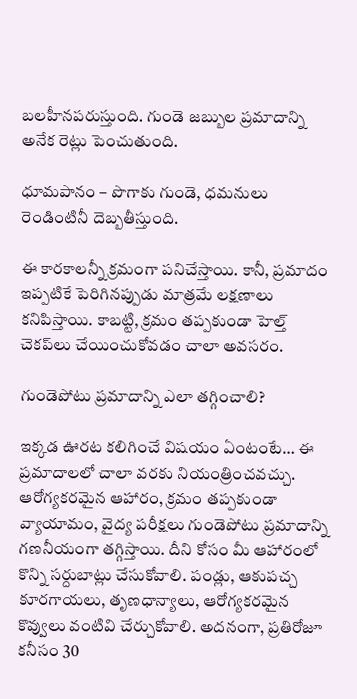బలహీనపరుస్తుంది. గుండె జబ్బుల ప్రమాదాన్ని అనేక రెట్లు పెంచుతుంది.

ధూమపానం – పొగాకు గుండె, ధమనులు రెండింటినీ దెబ్బతీస్తుంది.

ఈ కారకాలన్నీ క్రమంగా పనిచేస్తాయి. కానీ, ప్రమాదం ఇప్పటికే పెరిగినప్పుడు మాత్రమే లక్షణాలు కనిపిస్తాయి. కాబట్టి, క్రమం తప్పకుండా హెల్త్‌ చెకప్‌లు చేయించుకోవడం చాలా అవసరం.

గుండెపోటు ప్రమాదాన్ని ఎలా తగ్గించాలి?

ఇక్కడ ఊరట కలిగించే విషయం ఏంటంటే… ఈ ప్రమాదాలలో చాలా వరకు నియంత్రించవచ్చు. ఆరోగ్యకరమైన ఆహారం, క్రమం తప్పకుండా వ్యాయామం, వైద్య పరీక్షలు గుండెపోటు ప్రమాదాన్ని గణనీయంగా తగ్గిస్తాయి. దీని కోసం మీ ఆహారంలో కొన్ని సర్దుబాట్లు చేసుకోవాలి. పండ్లు, ఆకుపచ్చ కూరగాయలు, తృణధాన్యాలు, ఆరోగ్యకరమైన కొవ్వులు వంటివి చేర్చుకోవాలి. అదనంగా, ప్రతిరోజూ కనీసం 30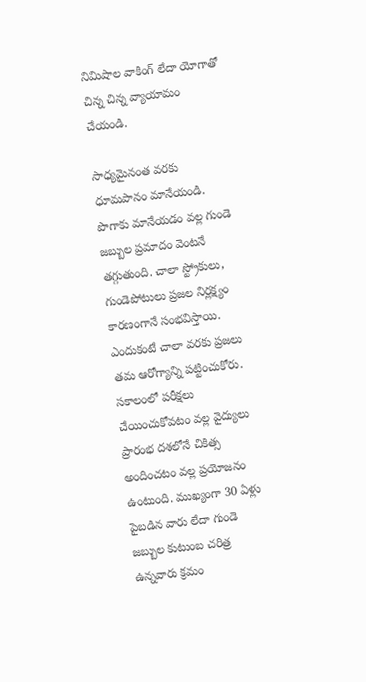నిమిషాల వాకింగ్‌ లేదా యోగాతో చిన్న చిన్న వ్యాయామం చేయండి.

సాధ్యమైనంత వరకు ధూమపానం మానేయండి. పొగాకు మానేయడం వల్ల గుండె జబ్బుల ప్రమాదం వెంటనే తగ్గుతుంది. చాలా స్ట్రోకులు, గుండెపోటులు ప్రజల నిర్లక్ష్యం కారణంగానే సంభవిస్తాయి. ఎందుకంటే చాలా వరకు ప్రజలు తమ ఆరోగ్యాన్ని పట్టించుకోరు. సకాలంలో పరీక్షలు చేయించుకోవటం వల్ల వైద్యులు ప్రారంభ దశలోనే చికిత్స అందించటం వల్ల ప్రయోజనం ఉంటుంది. ముఖ్యంగా 30 ఏళ్లు పైబడిన వారు లేదా గుండె జబ్బుల కుటుంబ చరిత్ర ఉన్నవారు క్రమం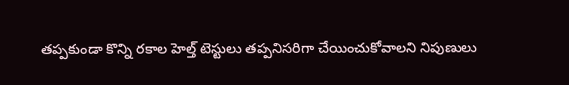తప్పకుండా కొన్ని రకాల హెల్త్‌ టెస్టులు తప్పనిసరిగా చేయించుకోవాలని నిపుణులు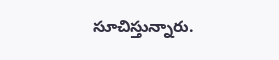సూచిస్తున్నారు.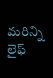మరిన్ని లైఫ్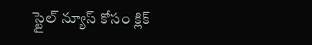స్టైల్ న్యూస్ కోసం క్లిక్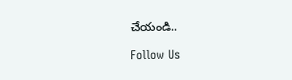చేయండి..

Follow Us